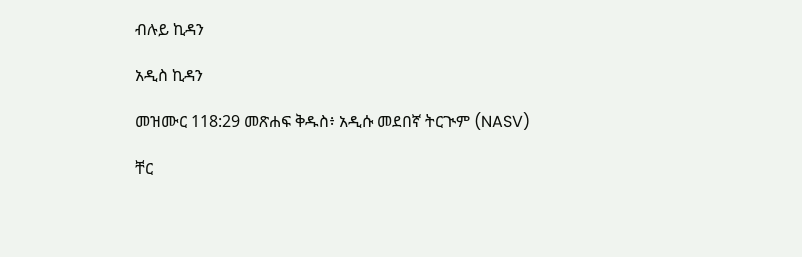ብሉይ ኪዳን

አዲስ ኪዳን

መዝሙር 118:29 መጽሐፍ ቅዱስ፥ አዲሱ መደበኛ ትርጒም (NASV)

ቸር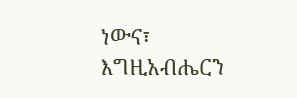ነውና፣ እግዚአብሔርን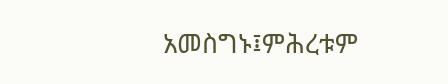አመስግኑ፤ምሕረቱም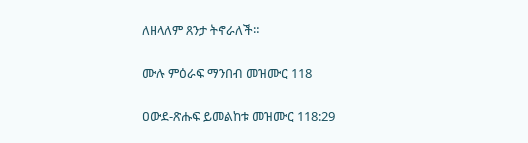ለዘላለም ጸንታ ትኖራለች።

ሙሉ ምዕራፍ ማንበብ መዝሙር 118

ዐውደ-ጽሑፍ ይመልከቱ መዝሙር 118:29